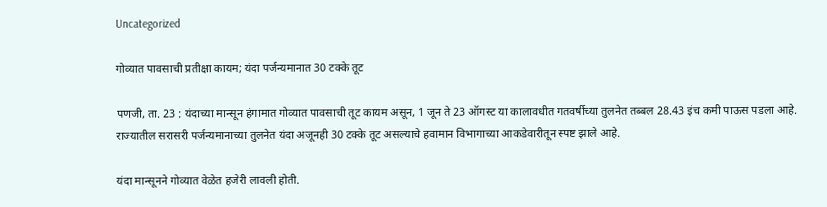Uncategorized

गोव्यात पावसाची प्रतीक्षा कायम; यंदा पर्जन्यमानात 30 टक्के तूट

पणजी, ता. 23 : यंदाच्या मान्सून हंगामात गोव्यात पावसाची तूट कायम असून, 1 जून ते 23 ऑगस्ट या कालावधीत गतवर्षीच्या तुलनेत तब्बल 28.43 इंच कमी पाऊस पडला आहे. राज्यातील सरासरी पर्जन्यमानाच्या तुलनेत यंदा अजूनही 30 टक्के तूट असल्याचे हवामान विभागाच्या आकडेवारीतून स्पष्ट झाले आहे.

यंदा मान्सूनने गोव्यात वेळेत हजेरी लावली होती.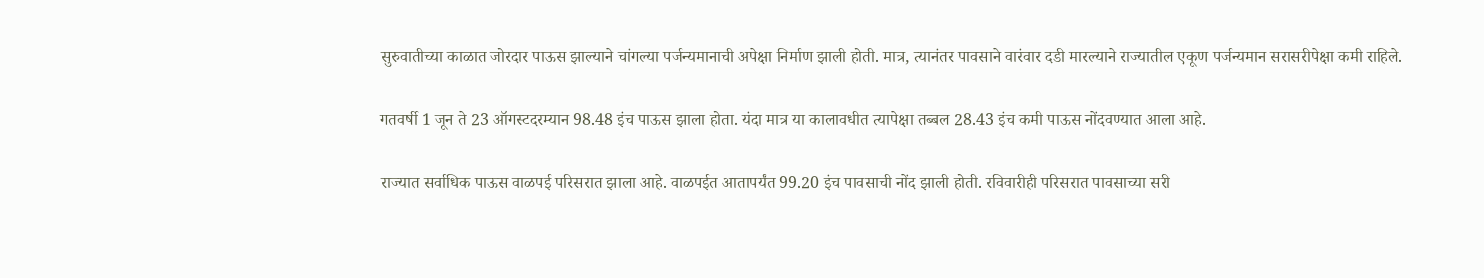सुरुवातीच्या काळात जोरदार पाऊस झाल्याने चांगल्या पर्जन्यमानाची अपेक्षा निर्माण झाली होती. मात्र, त्यानंतर पावसाने वारंवार दडी मारल्याने राज्यातील एकूण पर्जन्यमान सरासरीपेक्षा कमी राहिले.

गतवर्षी 1 जून ते 23 ऑगस्टदरम्यान 98.48 इंच पाऊस झाला होता. यंदा मात्र या कालावधीत त्यापेक्षा तब्बल 28.43 इंच कमी पाऊस नोंदवण्यात आला आहे.

राज्यात सर्वाधिक पाऊस वाळपई परिसरात झाला आहे. वाळपईत आतापर्यंत 99.20 इंच पावसाची नोंद झाली होती. रविवारीही परिसरात पावसाच्या सरी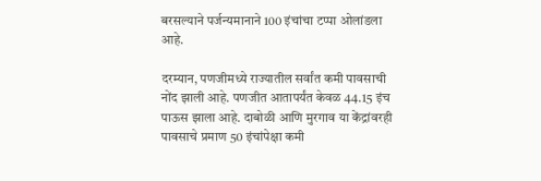बरसल्याने पर्जन्यमानाने 100 इंचांचा टप्पा ओलांडला आहे.

दरम्यान, पणजीमध्ये राज्यातील सर्वांत कमी पावसाची नोंद झाली आहे. पणजीत आतापर्यंत केवळ 44.15 इंच पाऊस झाला आहे. दाबोळी आणि मुरगाव या केंद्रांवरही पावसाचे प्रमाण 50 इंचांपेक्षा कमी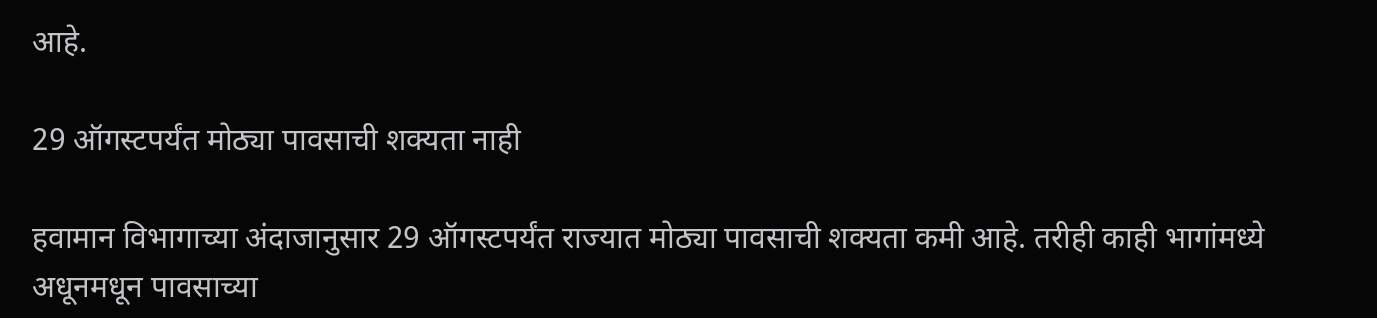आहे.

29 ऑगस्टपर्यंत मोठ्या पावसाची शक्यता नाही

हवामान विभागाच्या अंदाजानुसार 29 ऑगस्टपर्यंत राज्यात मोठ्या पावसाची शक्यता कमी आहे. तरीही काही भागांमध्ये अधूनमधून पावसाच्या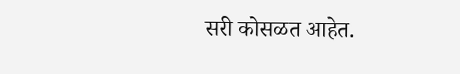सरी कोसळत आहेत.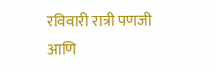रविवारी रात्री पणजी आणि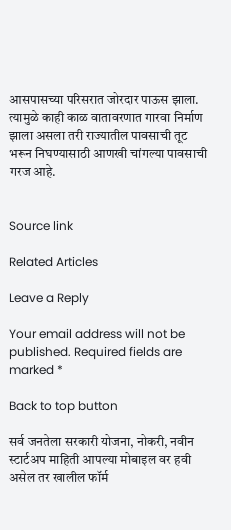आसपासच्या परिसरात जोरदार पाऊस झाला. त्यामुळे काही काळ वातावरणात गारवा निर्माण झाला असला तरी राज्यातील पावसाची तूट भरून निघण्यासाठी आणखी चांगल्या पावसाची गरज आहे.


Source link

Related Articles

Leave a Reply

Your email address will not be published. Required fields are marked *

Back to top button

सर्व जनतेला सरकारी योजना, नोकरी, नवीन स्टार्टअप माहिती आपल्या मोबाइल वर हवी असेल तर खालील फॉर्म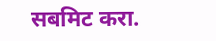सबमिट करा.